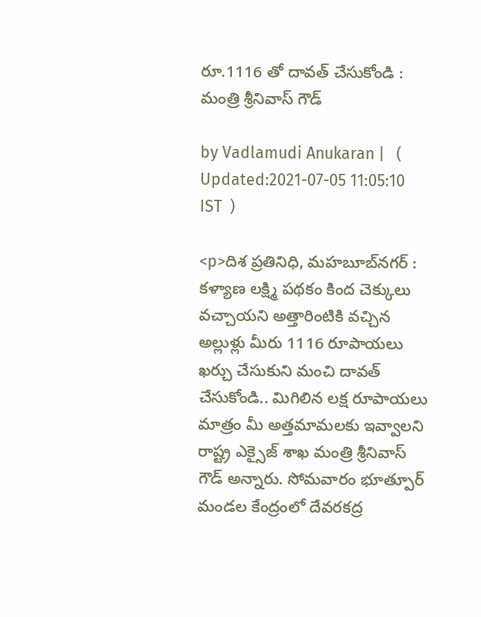రూ.1116 తో దావత్ చేసుకోండి : మంత్రి శ్రీనివాస్ గౌడ్

by Vadlamudi Anukaran |   (  Updated:2021-07-05 11:05:10  IST  )

<p>దిశ ప్రతినిధి, మహబూబ్‌నగర్ : కళ్యాణ లక్ష్మి పథకం కింద చెక్కులు వచ్చాయని అత్తారింటికి వచ్చిన అల్లుళ్లు మీరు 1116 రూపాయలు ఖర్చు చేసుకుని మంచి దావత్ చేసుకోండి.. మిగిలిన లక్ష రూపాయలు మాత్రం మీ అత్తమామలకు ఇవ్వాలని రాష్ట్ర ఎక్సైజ్ శాఖ మంత్రి శ్రీనివాస్ గౌడ్ అన్నారు. సోమవారం భూత్పూర్ మండల కేంద్రంలో దేవరకద్ర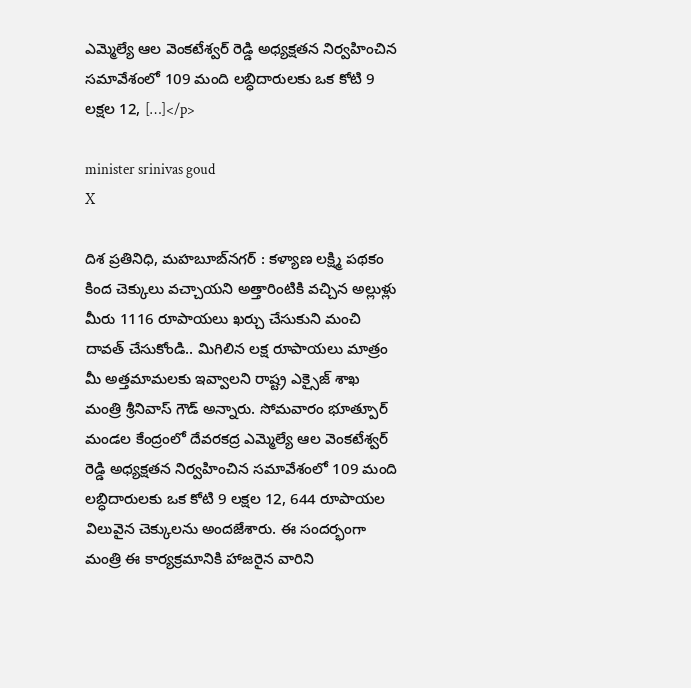ఎమ్మెల్యే ఆల వెంకటేశ్వర్ రెడ్డి అధ్యక్షతన నిర్వహించిన సమావేశంలో 109 మంది లబ్ధిదారులకు ఒక కోటి 9 లక్షల 12, […]</p>

minister srinivas goud
X

దిశ ప్రతినిధి, మహబూబ్‌నగర్ : కళ్యాణ లక్ష్మి పథకం కింద చెక్కులు వచ్చాయని అత్తారింటికి వచ్చిన అల్లుళ్లు మీరు 1116 రూపాయలు ఖర్చు చేసుకుని మంచి దావత్ చేసుకోండి.. మిగిలిన లక్ష రూపాయలు మాత్రం మీ అత్తమామలకు ఇవ్వాలని రాష్ట్ర ఎక్సైజ్ శాఖ మంత్రి శ్రీనివాస్ గౌడ్ అన్నారు. సోమవారం భూత్పూర్ మండల కేంద్రంలో దేవరకద్ర ఎమ్మెల్యే ఆల వెంకటేశ్వర్ రెడ్డి అధ్యక్షతన నిర్వహించిన సమావేశంలో 109 మంది లబ్ధిదారులకు ఒక కోటి 9 లక్షల 12, 644 రూపాయల విలువైన చెక్కులను అందజేశారు. ఈ సందర్భంగా మంత్రి ఈ కార్యక్రమానికి హాజరైన వారిని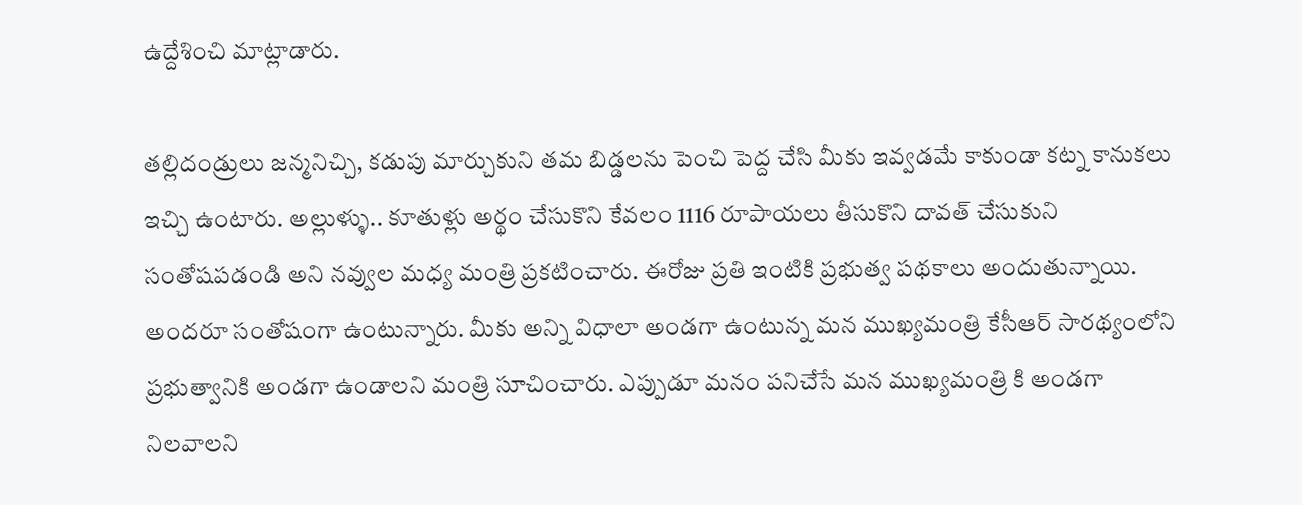ఉద్దేశించి మాట్లాడారు.

తల్లిదండ్రులు జన్మనిచ్చి, కడుపు మార్చుకుని తమ బిడ్డలను పెంచి పెద్ద చేసి మీకు ఇవ్వడమే కాకుండా కట్న కానుకలు ఇచ్చి ఉంటారు. అల్లుళ్ళు.. కూతుళ్లు అర్థం చేసుకొని కేవలం 1116 రూపాయలు తీసుకొని దావత్ చేసుకుని సంతోషపడండి అని నవ్వుల మధ్య మంత్రి ప్రకటించారు. ఈరోజు ప్రతి ఇంటికి ప్రభుత్వ పథకాలు అందుతున్నాయి. అందరూ సంతోషంగా ఉంటున్నారు. మీకు అన్ని విధాలా అండగా ఉంటున్న మన ముఖ్యమంత్రి కేసీఆర్ సారథ్యంలోని ప్రభుత్వానికి అండగా ఉండాలని మంత్రి సూచించారు. ఎప్పుడూ మనం పనిచేసే మన ముఖ్యమంత్రి కి అండగా నిలవాలని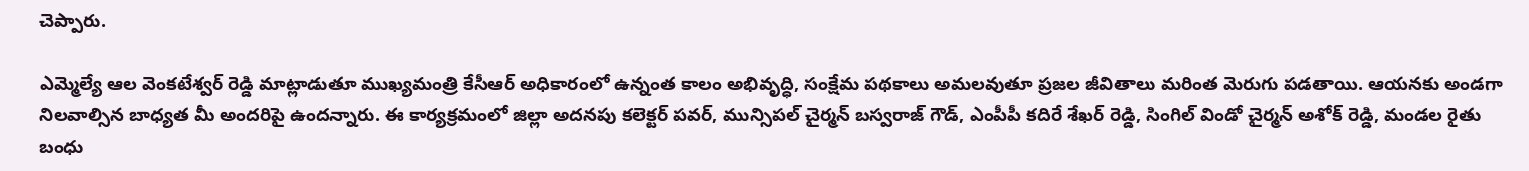చెప్పారు.

ఎమ్మెల్యే ఆల వెంకటేశ్వర్ రెడ్డి మాట్లాడుతూ ముఖ్యమంత్రి కేసీఆర్ అధికారంలో ఉన్నంత కాలం అభివృద్ధి, సంక్షేమ పథకాలు అమలవుతూ ప్రజల జీవితాలు మరింత మెరుగు పడతాయి. ఆయనకు అండగా నిలవాల్సిన బాధ్యత మీ అందరిపై ఉందన్నారు. ఈ కార్యక్రమంలో జిల్లా అదనపు కలెక్టర్ పవర్, మున్సిపల్ చైర్మన్ బస్వరాజ్ గౌడ్, ఎంపీపీ కదిరే శేఖర్ రెడ్డి, సింగిల్ విండో చైర్మన్ అశోక్ రెడ్డి, మండల రైతు బంధు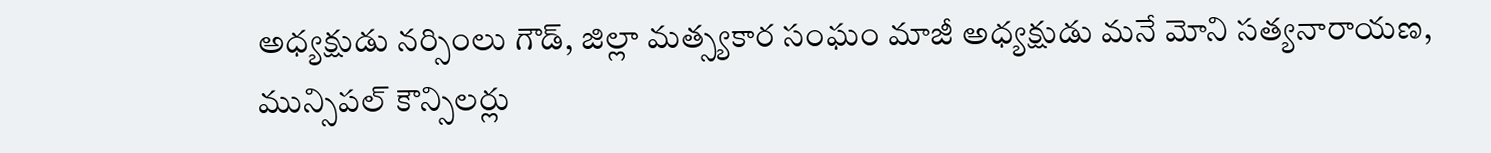అధ్యక్షుడు నర్సింలు గౌడ్, జిల్లా మత్స్యకార సంఘం మాజీ అధ్యక్షుడు మనే మోని సత్యనారాయణ, మున్సిపల్ కౌన్సిలర్లు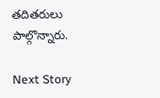తదితరులు పాల్గొన్నారు.

Next Story